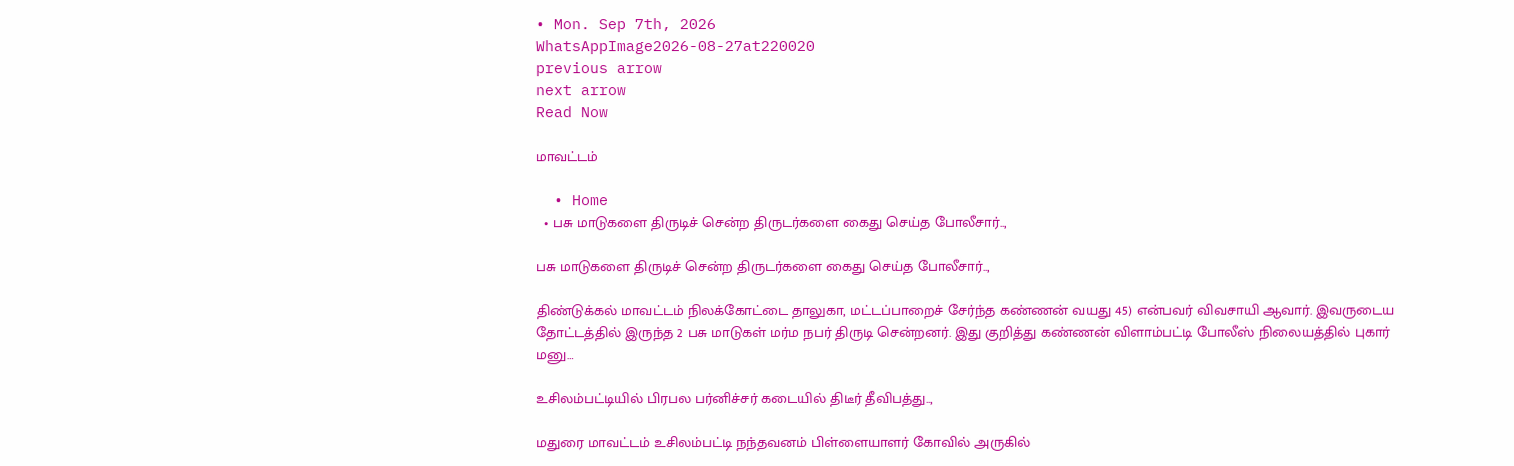• Mon. Sep 7th, 2026
WhatsAppImage2026-08-27at220020
previous arrow
next arrow
Read Now

மாவட்டம்

  • Home
  • பசு மாடுகளை திருடிச் சென்ற திருடர்களை கைது செய்த போலீசார்..,

பசு மாடுகளை திருடிச் சென்ற திருடர்களை கைது செய்த போலீசார்..,

திண்டுக்கல் மாவட்டம் நிலக்கோட்டை தாலுகா, மட்டப்பாறைச் சேர்ந்த கண்ணன் வயது 45) என்பவர் விவசாயி ஆவார். இவருடைய தோட்டத்தில் இருந்த 2 பசு மாடுகள் மர்ம நபர் திருடி சென்றனர். இது குறித்து கண்ணன் விளாம்பட்டி போலீஸ் நிலையத்தில் புகார் மனு…

உசிலம்பட்டியில் பிரபல பர்னிச்சர் கடையில் திடீர் தீவிபத்து..,

மதுரை மாவட்டம் உசிலம்பட்டி நந்தவனம் பிள்ளையாளர் கோவில் அருகில்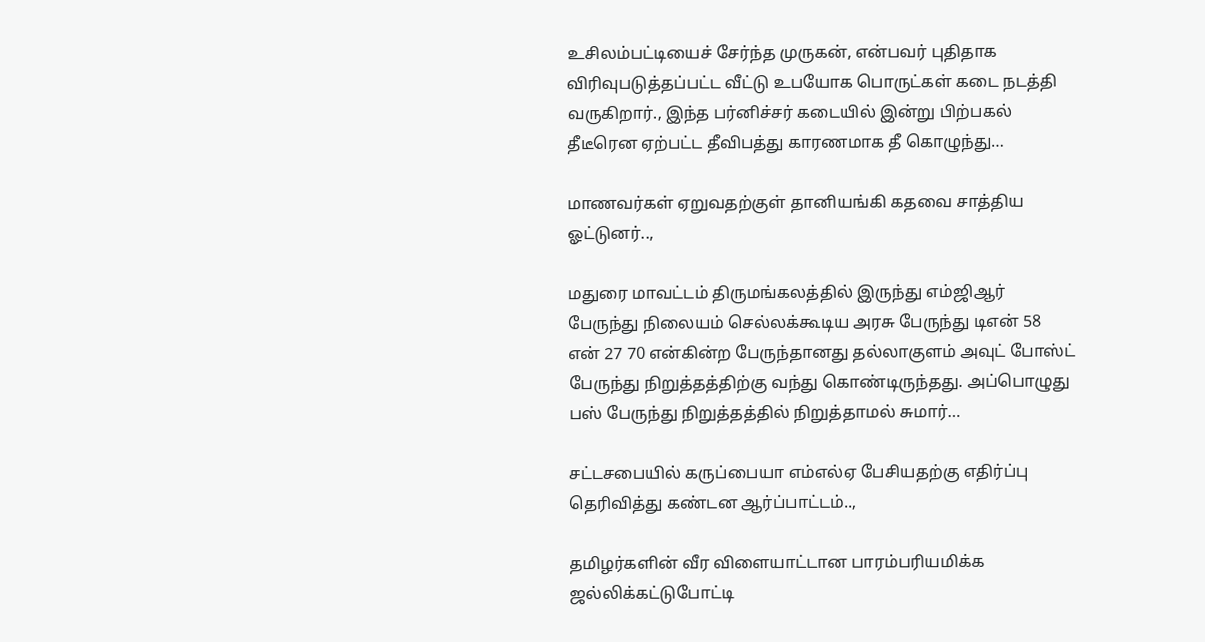உசிலம்பட்டியைச் சேர்ந்த முருகன், என்பவர் புதிதாக விரிவுபடுத்தப்பட்ட வீட்டு உபயோக பொருட்கள் கடை நடத்தி வருகிறார்., இந்த பர்னிச்சர் கடையில் இன்று பிற்பகல் தீடீரென ஏற்பட்ட தீவிபத்து காரணமாக தீ கொழுந்து…

மாணவர்கள் ஏறுவதற்குள் தானியங்கி கதவை சாத்திய ஓட்டுனர்..,

மதுரை மாவட்டம் திருமங்கலத்தில் இருந்து எம்ஜிஆர் பேருந்து நிலையம் செல்லக்கூடிய அரசு பேருந்து டிஎன் 58 என் 27 70 என்கின்ற பேருந்தானது தல்லாகுளம் அவுட் போஸ்ட் பேருந்து நிறுத்தத்திற்கு வந்து கொண்டிருந்தது. அப்பொழுது பஸ் பேருந்து நிறுத்தத்தில் நிறுத்தாமல் சுமார்…

சட்டசபையில் கருப்பையா எம்எல்ஏ பேசியதற்கு எதிர்ப்பு தெரிவித்து கண்டன ஆர்ப்பாட்டம்..,

தமிழர்களின் வீர விளையாட்டான பாரம்பரியமிக்க ஜல்லிக்கட்டுபோட்டி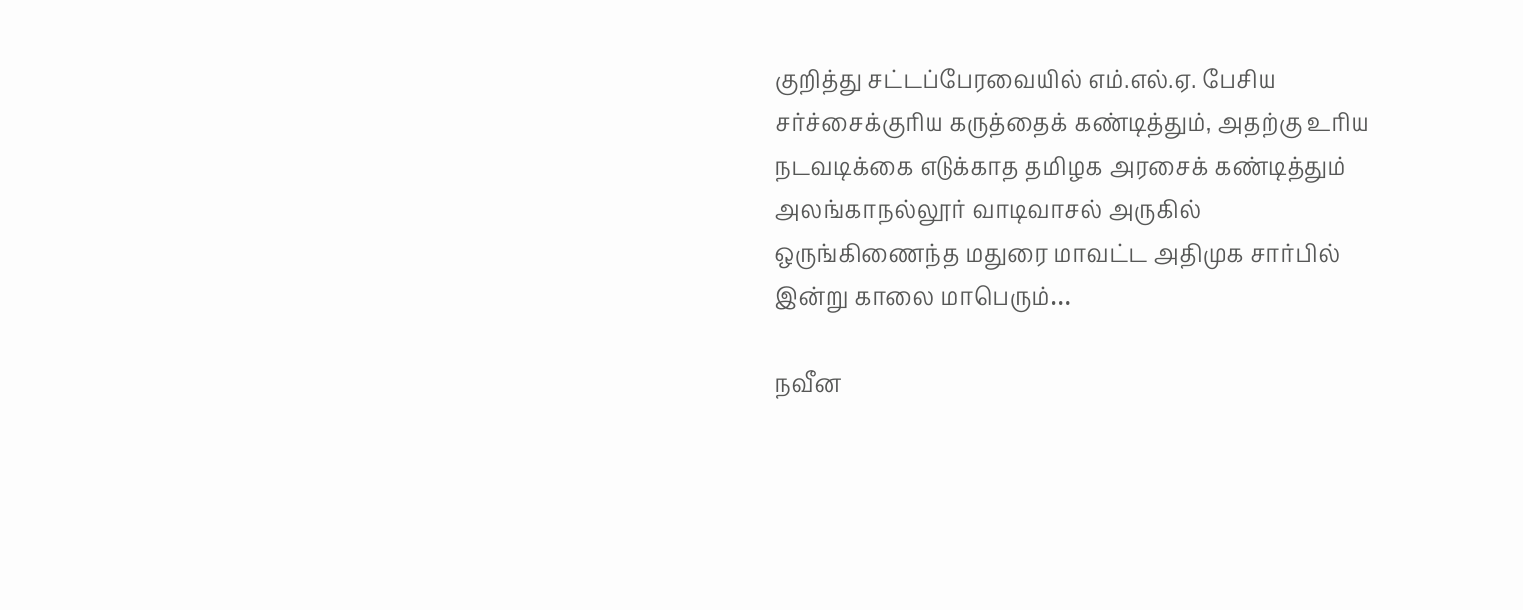குறித்து சட்டப்பேரவையில் எம்.எல்.ஏ. பேசிய சர்ச்சைக்குரிய கருத்தைக் கண்டித்தும், அதற்கு உரிய நடவடிக்கை எடுக்காத தமிழக அரசைக் கண்டித்தும் அலங்காநல்லூர் வாடிவாசல் அருகில் ஒருங்கிணைந்த மதுரை மாவட்ட அதிமுக சார்பில் இன்று காலை மாபெரும்…

நவீன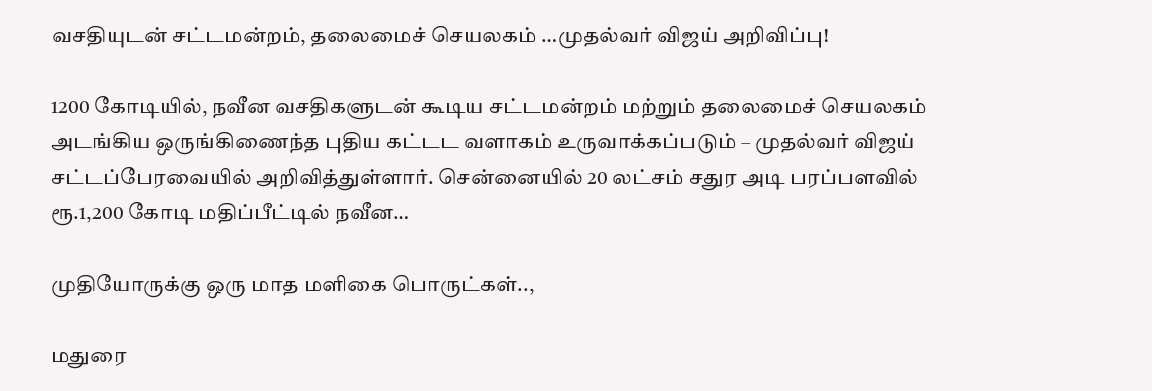வசதியுடன் சட்டமன்றம், தலைமைச் செயலகம் …முதல்வர் விஜய் அறிவிப்பு!

1200 கோடியில், நவீன வசதிகளுடன் கூடிய சட்டமன்றம் மற்றும் தலைமைச் செயலகம் அடங்கிய ஒருங்கிணைந்த புதிய கட்டட வளாகம் உருவாக்கப்படும் – முதல்வர் விஜய் சட்டப்பேரவையில் அறிவித்துள்ளார். சென்னையில் 20 லட்சம் சதுர அடி பரப்பளவில் ரூ.1,200 கோடி மதிப்பீட்டில் நவீன…

முதியோருக்கு ஒரு மாத மளிகை பொருட்கள்..,

மதுரை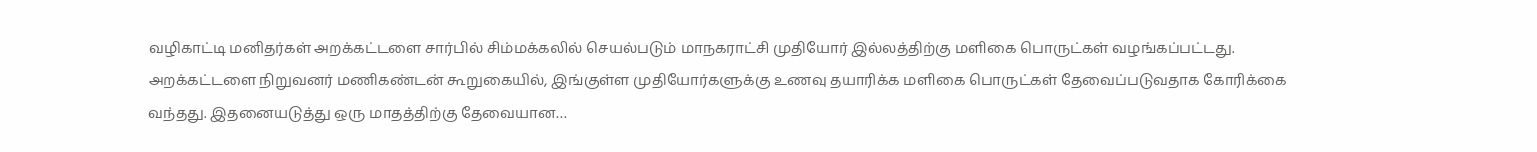வழிகாட்டி மனிதர்கள் அறக்கட்டளை சார்பில் சிம்மக்கலில் செயல்படும் மாநகராட்சி முதியோர் இல்லத்திற்கு மளிகை பொருட்கள் வழங்கப்பட்டது. அறக்கட்டளை நிறுவனர் மணிகண்டன் கூறுகையில், இங்குள்ள முதியோர்களுக்கு உணவு தயாரிக்க மளிகை பொருட்கள் தேவைப்படுவதாக கோரிக்கை வந்தது. இதனையடுத்து ஒரு மாதத்திற்கு தேவையான…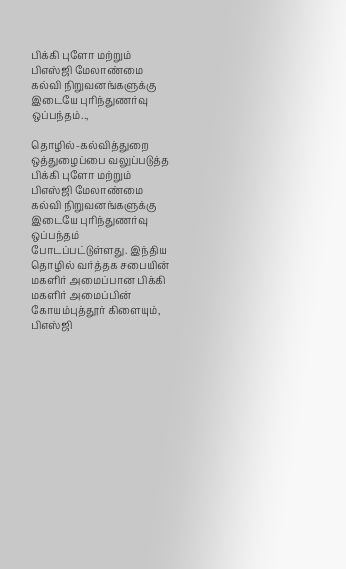பிக்கி புளோ மற்றும் பிஎஸ்ஜி மேலாண்மை கல்வி நிறுவனங்களுக்கு இடையே புரிந்துணர்வு ஒப்பந்தம்..,

தொழில்-கல்வித்துறை ஒத்துழைப்பை வலுப்படுத்த பிக்கி புளோ மற்றும் பிஎஸ்ஜி மேலாண்மை கல்வி நிறுவனங்களுக்கு இடையே புரிந்துணர்வு ஒப்பந்தம் போடப்பட்டுள்ளது. இந்திய தொழில் வர்த்தக சபையின் மகளிர் அமைப்பான பிக்கி மகளிர் அமைப்பின் கோயம்புத்தூர் கிளையும், பிஎஸ்ஜி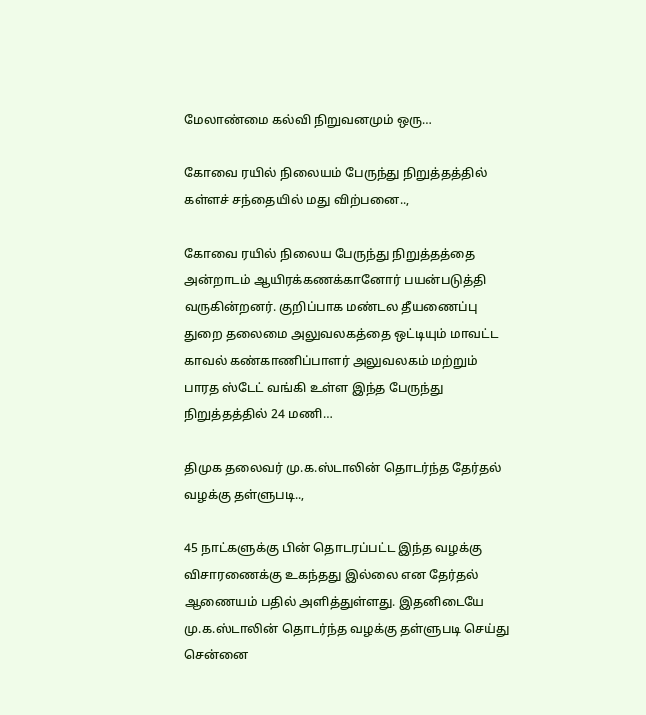மேலாண்மை கல்வி நிறுவனமும் ஒரு…

கோவை ரயில் நிலையம் பேருந்து நிறுத்தத்தில் கள்ளச் சந்தையில் மது விற்பனை..,

கோவை ரயில் நிலைய பேருந்து நிறுத்தத்தை அன்றாடம் ஆயிரக்கணக்கானோர் பயன்படுத்தி வருகின்றனர். குறிப்பாக மண்டல தீயணைப்பு துறை தலைமை அலுவலகத்தை ஒட்டியும் மாவட்ட காவல் கண்காணிப்பாளர் அலுவலகம் மற்றும் பாரத ஸ்டேட் வங்கி உள்ள இந்த பேருந்து நிறுத்தத்தில் 24 மணி…

திமுக தலைவர் மு.க.ஸ்டாலின் தொடர்ந்த தேர்தல் வழக்கு தள்ளுபடி..,

45 நாட்களுக்கு பின் தொடரப்பட்ட இந்த வழக்கு விசாரணைக்கு உகந்தது இல்லை என தேர்தல் ஆணையம் பதில் அளித்துள்ளது. இதனிடையே மு.க.ஸ்டாலின் தொடர்ந்த வழக்கு தள்ளுபடி செய்து சென்னை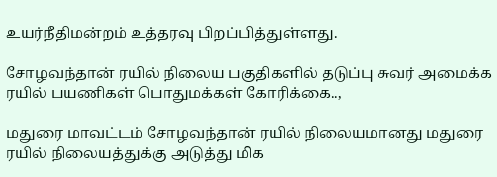உயர்நீதிமன்றம் உத்தரவு பிறப்பித்துள்ளது.

சோழவந்தான் ரயில் நிலைய பகுதிகளில் தடுப்பு சுவர் அமைக்க ரயில் பயணிகள் பொதுமக்கள் கோரிக்கை..,

மதுரை மாவட்டம் சோழவந்தான் ரயில் நிலையமானது மதுரை ரயில் நிலையத்துக்கு அடுத்து மிக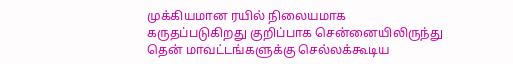முக்கியமான ரயில் நிலையமாக கருதப்படுகிறது குறிப்பாக சென்னையிலிருந்து தென் மாவட்டங்களுக்கு செல்லக்கூடிய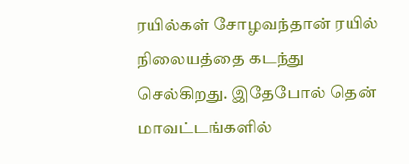ரயில்கள் சோழவந்தான் ரயில் நிலையத்தை கடந்து செல்கிறது. இதேபோல் தென் மாவட்டங்களில்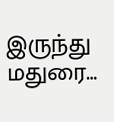இருந்து மதுரை…